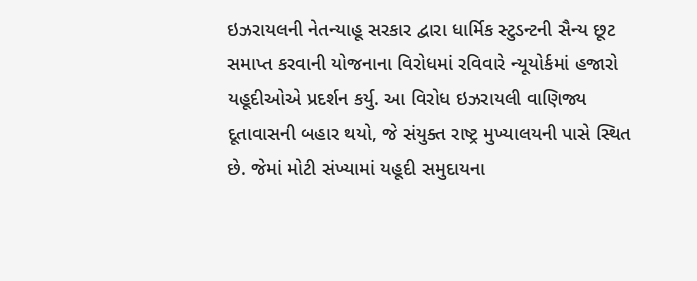ઇઝરાયલની નેતન્યાહૂ સરકાર દ્વારા ધાર્મિક સ્ટુડન્ટની સૈન્ય છૂટ સમાપ્ત કરવાની યોજનાના વિરોધમાં રવિવારે ન્યૂયોર્કમાં હજારો યહૂદીઓએ પ્રદર્શન કર્યુ. આ વિરોધ ઇઝરાયલી વાણિજ્ય દૂતાવાસની બહાર થયો, જે સંયુક્ત રાષ્ટ્ર મુખ્યાલયની પાસે સ્થિત છે. જેમાં મોટી સંખ્યામાં યહૂદી સમુદાયના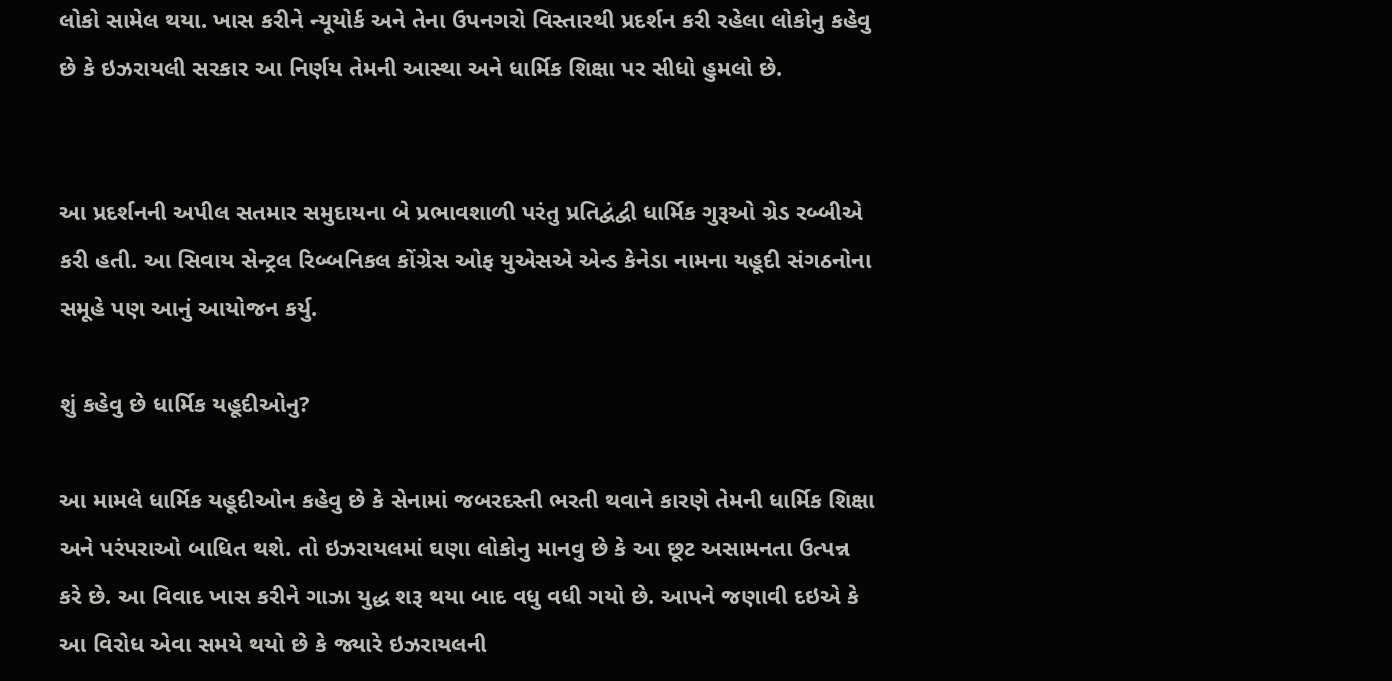લોકો સામેલ થયા. ખાસ કરીને ન્યૂયોર્ક અને તેના ઉપનગરો વિસ્તારથી પ્રદર્શન કરી રહેલા લોકોનુ કહેવુ છે કે ઇઝરાયલી સરકાર આ નિર્ણય તેમની આસ્થા અને ધાર્મિક શિક્ષા પર સીધો હુમલો છે.


આ પ્રદર્શનની અપીલ સતમાર સમુદાયના બે પ્રભાવશાળી પરંતુ પ્રતિદ્વંદ્વી ધાર્મિક ગુરૂઓ ગ્રેડ રબ્બીએ કરી હતી. આ સિવાય સેન્ટ્રલ રિબ્બનિકલ કોંગ્રેસ ઓફ યુએસએ એન્ડ કેનેડા નામના યહૂદી સંગઠનોના સમૂહે પણ આનું આયોજન કર્યુ.

શું કહેવુ છે ધાર્મિક યહૂદીઓનુ?

આ મામલે ધાર્મિક યહૂદીઓન કહેવુ છે કે સેનામાં જબરદસ્તી ભરતી થવાને કારણે તેમની ધાર્મિક શિક્ષા અને પરંપરાઓ બાધિત થશે. તો ઇઝરાયલમાં ઘણા લોકોનુ માનવુ છે કે આ છૂટ અસામનતા ઉત્પન્ન કરે છે. આ વિવાદ ખાસ કરીને ગાઝા યુદ્ધ શરૂ થયા બાદ વધુ વધી ગયો છે. આપને જણાવી દઇએ કે આ વિરોધ એવા સમયે થયો છે કે જ્યારે ઇઝરાયલની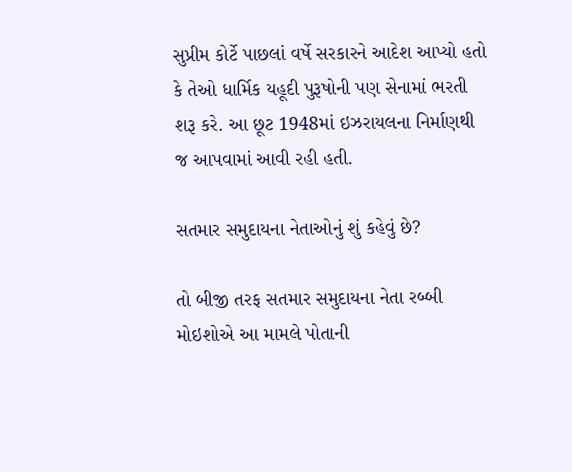સુપ્રીમ કોર્ટે પાછલાં વર્ષે સરકારને આદેશ આપ્યો હતો કે તેઓ ધાર્મિક યહૂદી પુરૂષોની પણ સેનામાં ભરતી શરૂ કરે. આ છૂટ 1948માં ઇઝરાયલના નિર્માણથી જ આપવામાં આવી રહી હતી.

સતમાર સમુદાયના નેતાઓનું શું કહેવું છે?

તો બીજી તરફ સતમાર સમુદાયના નેતા રબ્બી મોઇશોએ આ મામલે પોતાની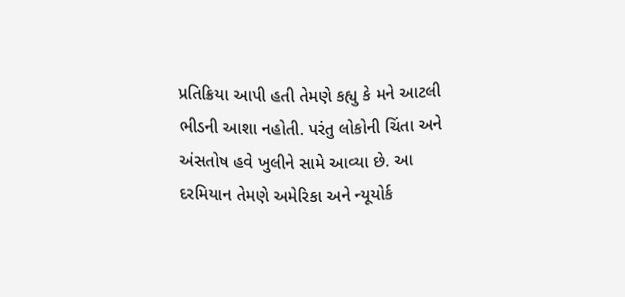પ્રતિક્રિયા આપી હતી તેમણે કહ્યુ કે મને આટલી ભીડની આશા નહોતી. પરંતુ લોકોની ચિંતા અને અંસતોષ હવે ખુલીને સામે આવ્યા છે. આ દરમિયાન તેમણે અમેરિકા અને ન્યૂયોર્ક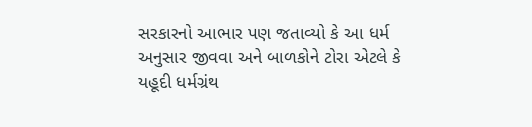સરકારનો આભાર પણ જતાવ્યો કે આ ધર્મ અનુસાર જીવવા અને બાળકોને ટોરા એટલે કે યહૂદી ધર્મગ્રંથ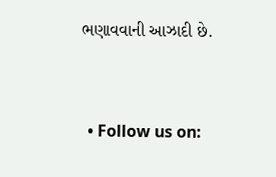ભણાવવાની આઝાદી છે.


  • Follow us on: